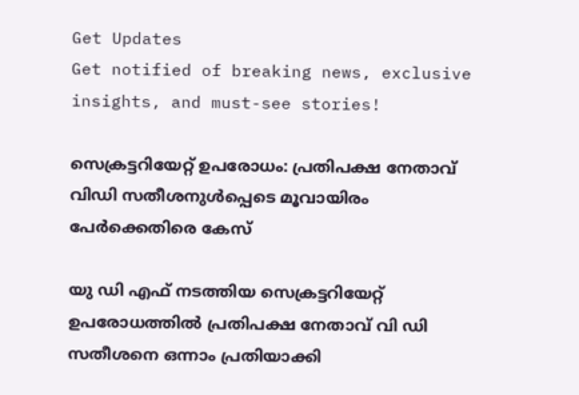Get Updates
Get notified of breaking news, exclusive insights, and must-see stories!

സെക്രട്ടറിയേറ്റ് ഉപരോധം: പ്രതിപക്ഷ നേതാവ് വിഡി സതീശനുൾപ്പെടെ മൂവായിരം പേർക്കെതിരെ കേസ്

യു ഡി എഫ് നടത്തിയ സെക്രട്ടറിയേറ്റ് ഉപരോധത്തിൽ പ്രതിപക്ഷ നേതാവ് വി ഡി സതീശനെ ഒന്നാം പ്രതിയാക്കി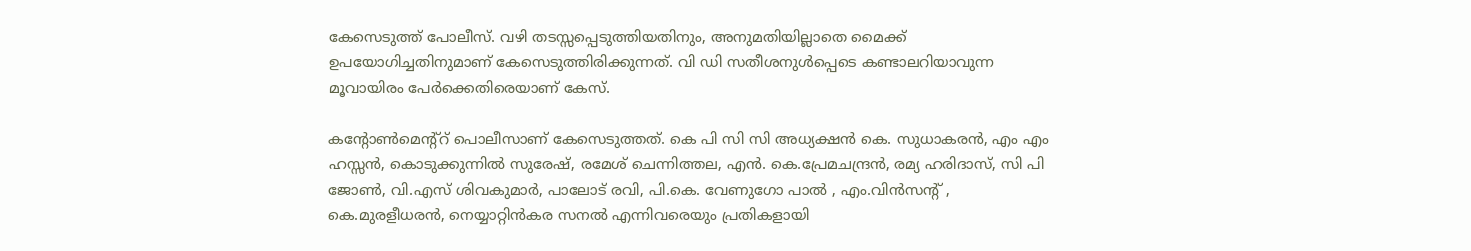കേസെടുത്ത് പോലീസ്. വഴി തടസ്സപ്പെടുത്തിയതിനും, അനുമതിയില്ലാതെ മൈക്ക് ഉപയോഗിച്ചതിനുമാണ് കേസെടുത്തിരിക്കുന്നത്. വി ഡി സതീശനുൾപ്പെടെ കണ്ടാലറിയാവുന്ന മൂവായിരം പേർക്കെതിരെയാണ് കേസ്.

കന്റോൺമെന്റ്റ് പൊലീസാണ് കേസെടുത്തത്. കെ പി സി സി അധ്യക്ഷൻ കെ. സുധാകരൻ, എം എം ഹസ്സൻ, കൊടുക്കുന്നിൽ സുരേഷ്, രമേശ് ചെന്നിത്തല, എൻ. കെ.പ്രേമചന്ദ്രൻ, രമ്യ ഹരിദാസ്, സി പി ജോൺ, വി.എസ് ശിവകുമാർ, പാലോട് രവി, പി.കെ. വേണുഗോ പാൽ , എം.വിൻസന്റ് , കെ.മുരളീധരൻ, നെയ്യാറ്റിൻകര സനൽ എന്നിവരെയും പ്രതികളായി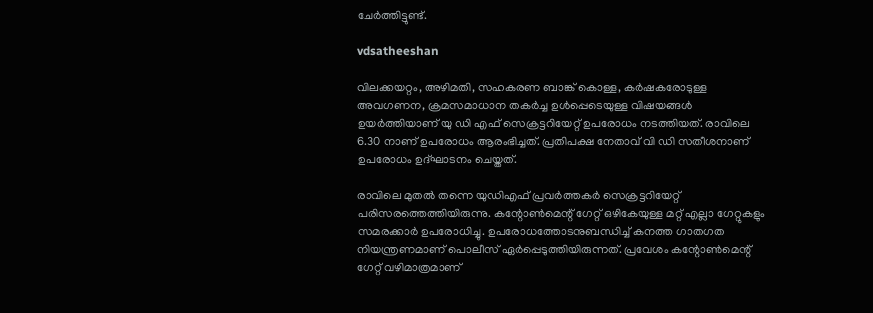ചേർത്തിട്ടുണ്ട്.

vdsatheeshan

വിലക്കയറ്റം, അഴിമതി, സഹകരണ ബാങ്ക് കൊള്ള, കർഷകരോടുള്ള അവഗണന, ക്രമസമാധാന തകർച്ച ഉൾപ്പെടെയുള്ള വിഷയങ്ങൾ ഉയർത്തിയാണ് യു ഡി എഫ് സെക്രട്ടറിയേറ്റ് ഉപരോധം നടത്തിയത്. രാവിലെ 6.30 നാണ് ഉപരോധം ആരംഭിച്ചത്. പ്രതിപക്ഷ നേതാവ് വി ഡി സതീശനാണ് ഉപരോധം ഉദ്ഘാടനം ചെയ്തത്.

രാവിലെ മുതൽ തന്നെ യുഡിഎഫ് പ്രവർത്തകർ സെക്രട്ടറിയേറ്റ് പരിസരത്തെത്തിയിരുന്നു. കന്റോൺമെന്റ് ഗേറ്റ് ഒഴികേയുള്ള മറ്റ് എല്ലാ ഗേറ്റുകളും സമരക്കാർ ഉപരോധിച്ചു. ഉപരോധത്തോടനുബന്ധിച്ച് കനത്ത ഗാതഗത നിയന്ത്രണമാണ് പൊലീസ് ഏർപ്പെടുത്തിയിരുന്നത്. പ്രവേശം കന്റോൺമെന്റ് ഗേറ്റ് വഴിമാത്രമാണ്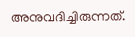അനുവദിച്ചിരുന്നത്.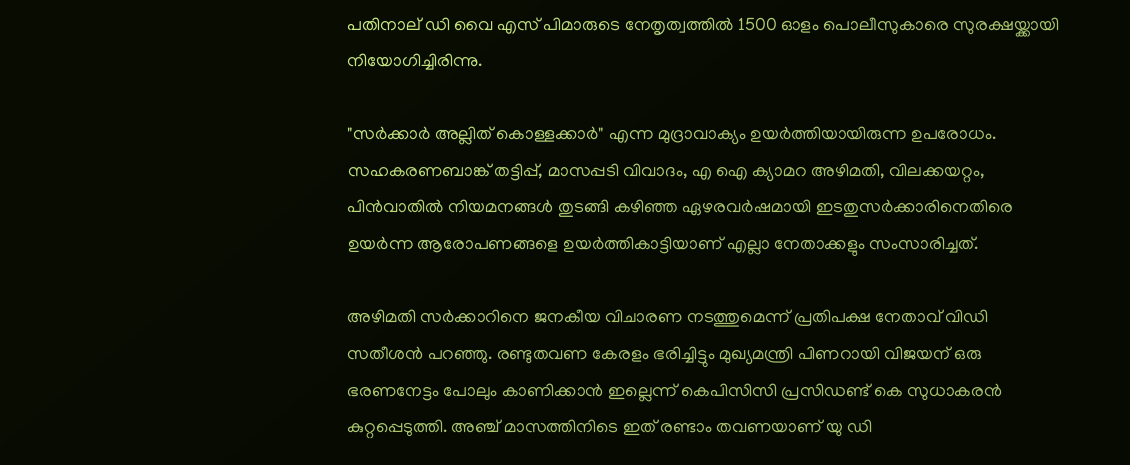പതിനാല് ഡി വൈ എസ് പിമാരുടെ നേതൃത്വത്തില്‍ 1500 ഓളം പൊലീസുകാരെ സുരക്ഷയ്ക്കായി നിയോഗിച്ചിരിന്നു.

"സർക്കാർ അല്ലിത് കൊള്ളക്കാർ" എന്ന മുദ്രാവാക്യം ഉയർത്തിയായിരുന്ന ഉപരോധം. സഹകരണബാങ്ക് തട്ടിപ്പ്, മാസപ്പടി വിവാദം, എ ഐ ക്യാമറ അഴിമതി, വിലക്കയറ്റം, പിൻവാതിൽ നിയമനങ്ങൾ തുടങ്ങി കഴിഞ്ഞ ഏഴരവർഷമായി ഇടതുസർക്കാരിനെതിരെ ഉയർന്ന ആരോപണങ്ങളെ ഉയർത്തികാട്ടിയാണ് എല്ലാ നേതാക്കളും സംസാരിച്ചത്.

അഴിമതി സർക്കാറിനെ ജനകീയ വിചാരണ നടത്തുമെന്ന് പ്രതിപക്ഷ നേതാവ് വിഡി സതീശൻ പറഞ്ഞു. രണ്ടുതവണ കേരളം ഭരിച്ചിട്ടും മുഖ്യമന്ത്രി പിണറായി വിജയന് ഒരു ഭരണനേട്ടം പോലും കാണിക്കാൻ ഇല്ലെന്ന് കെപിസിസി പ്രസിഡണ്ട് കെ സുധാകരൻ കുറ്റപ്പെടുത്തി. അഞ്ച് മാസത്തിനിടെ ഇത് രണ്ടാം തവണയാണ് യു ഡി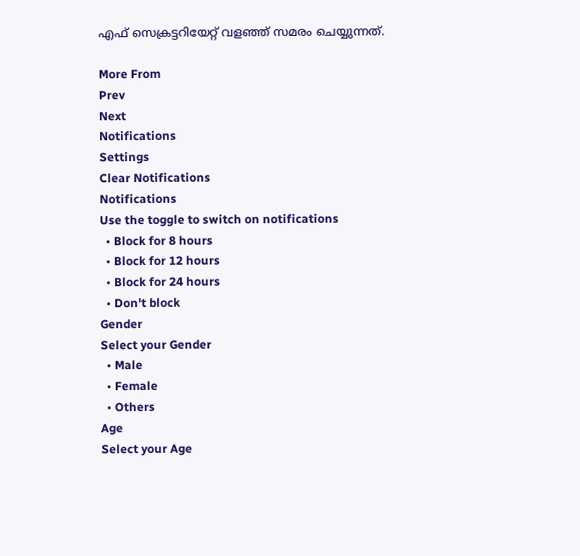എഫ് സെക്രട്ടറിയേറ്റ് വളഞ്ഞ് സമരം ചെയ്യുന്നത്.

More From
Prev
Next
Notifications
Settings
Clear Notifications
Notifications
Use the toggle to switch on notifications
  • Block for 8 hours
  • Block for 12 hours
  • Block for 24 hours
  • Don't block
Gender
Select your Gender
  • Male
  • Female
  • Others
Age
Select your Age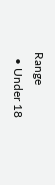Range
  • Under 18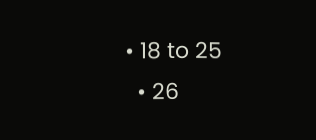• 18 to 25
  • 26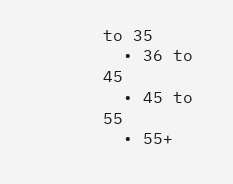to 35
  • 36 to 45
  • 45 to 55
  • 55+